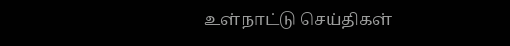உள்நாட்டு செய்திகள்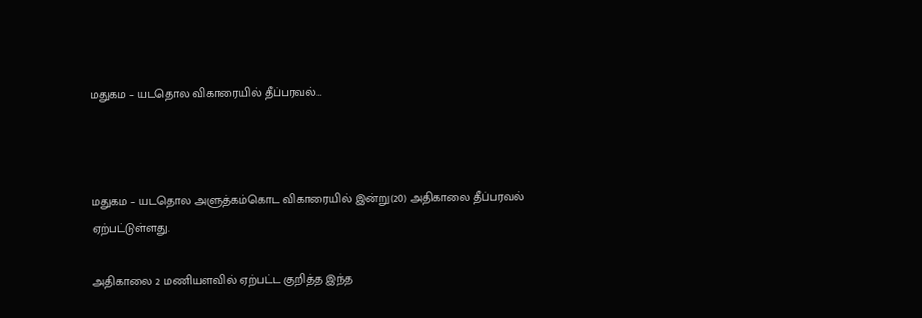மதுகம – யடதொல விகாரையில் தீப்பரவல்…



மதுகம – யடதொல அளுத்கம்கொட விகாரையில் இன்று(20) அதிகாலை தீப்பரவல் ஏற்பட்டுள்ளது.

அதிகாலை 2 மணியளவில் ஏற்பட்ட குறித்த இந்த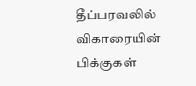தீப்பரவலில் விகாரையின் பிக்குகள்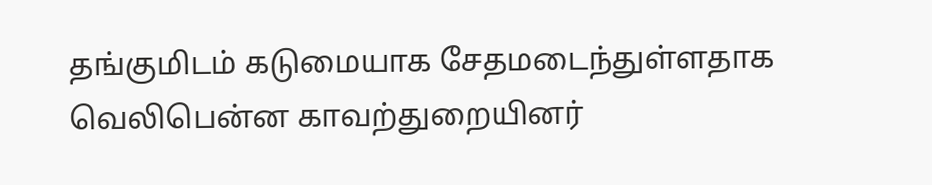தங்குமிடம் கடுமையாக சேதமடைந்துள்ளதாக வெலிபென்ன காவற்துறையினர்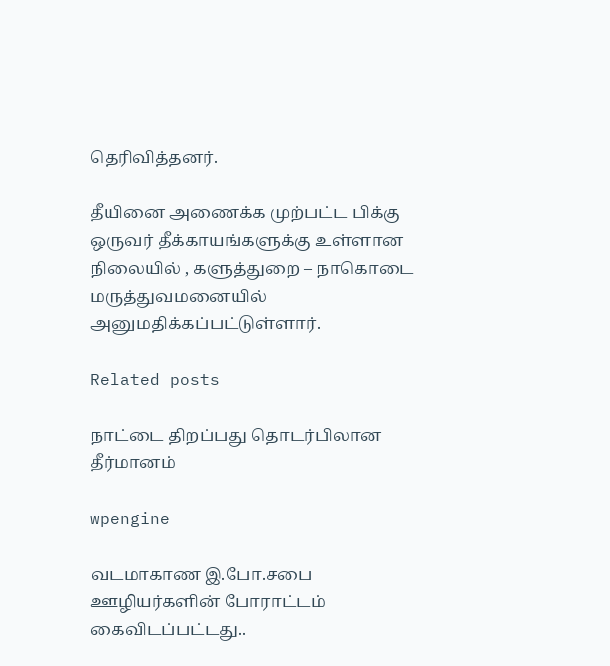தெரிவித்தனர்.

தீயினை அணைக்க முற்பட்ட பிக்கு ஒருவர் தீக்காயங்களுக்கு உள்ளான நிலையில் , களுத்துறை – நாகொடை மருத்துவமனையில் அனுமதிக்கப்பட்டுள்ளார்.

Related posts

நாட்டை திறப்பது தொடர்பிலான தீர்மானம்

wpengine

வடமாகாண இ.போ.சபை ஊழியர்களின் போராட்டம் கைவிடப்பட்டது..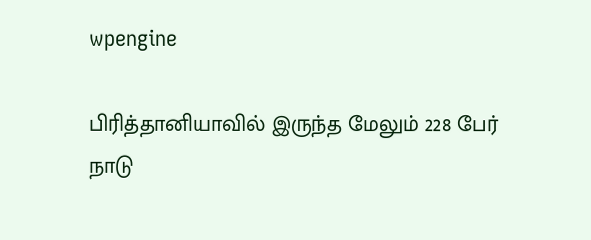wpengine

பிரித்தானியாவில் இருந்த மேலும் 228 பேர் நாடு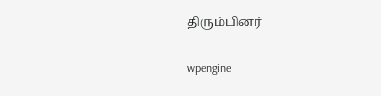திரும்பினர்

wpengine